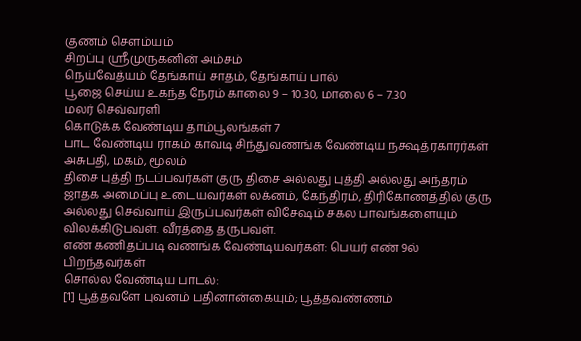குணம் சௌம்யம்
சிறப்பு ஸ்ரீமுருகனின் அம்சம்
நெய்வேத்யம் தேங்காய் சாதம், தேங்காய் பால்
பூஜை செய்ய உகந்த நேரம் காலை 9 – 10.30, மாலை 6 – 7.30
மலர் செவ்வரளி
கொடுக்க வேண்டிய தாம்பூலங்கள் 7
பாட வேண்டிய ராகம் காவடி சிந்துவணங்க வேண்டிய நக்ஷத்ரகாரர்கள் அசுபதி, மகம், மூலம்
திசை புத்தி நடப்பவர்கள் குரு திசை அல்லது புத்தி அல்லது அந்தரம்
ஜாதக அமைப்பு உடையவர்கள் லக்னம், கேந்திரம், திரிகோணத்தில் குரு அல்லது செவ்வாய் இருப்பவர்கள் விசேஷம் சகல பாவங்களையும் விலக்கிடுபவள். வீரத்தை தருபவள்.
எண் கணிதப்படி வணங்க வேண்டியவர்கள்: பெயர் எண் 9ல் பிறந்தவர்கள்
சொல்ல வேண்டிய பாடல்:
[1] பூத்தவளே புவனம் பதினான்கையும்; பூத்தவண்ணம்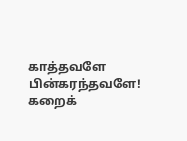காத்தவளே பின்கரந்தவளே! கறைக்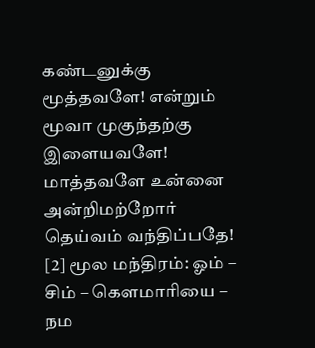கண்டனுக்கு
மூத்தவளே! என்றும் மூவா முகுந்தற்கு இளையவளே!
மாத்தவளே உன்னை அன்றிமற்றோர் தெய்வம் வந்திப்பதே!
[2] மூல மந்திரம்: ஓம் – சிம் – கௌமாரியை – நம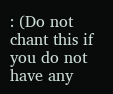: (Do not chant this if you do not have any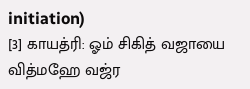initiation)
[3] காயத்ரி: ஓம் சிகித் வஜாயை வித்மஹே வஜ்ர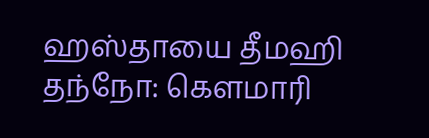ஹஸ்தாயை தீமஹி தந்நோ: கௌமாரி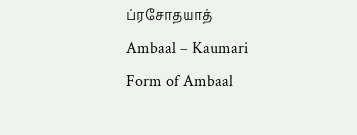ப்ரசோதயாத்
Ambaal – Kaumari
Form of Ambaal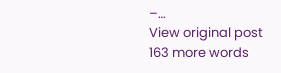–…
View original post 163 more words